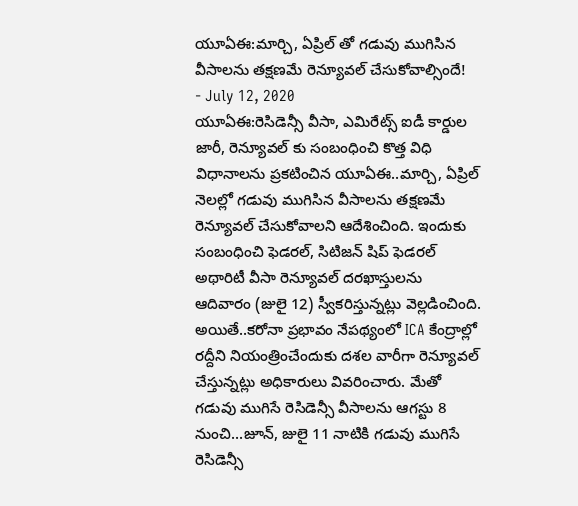యూఏఈ:మార్చి, ఏప్రిల్ తో గడువు ముగిసిన వీసాలను తక్షణమే రెన్యూవల్ చేసుకోవాల్సిందే!
- July 12, 2020
యూఏఈ:రెసిడెన్సీ వీసా, ఎమిరేట్స్ ఐడీ కార్డుల జారీ, రెన్యూవల్ కు సంబంధించి కొత్త విధి విధానాలను ప్రకటించిన యూఏఈ..మార్చి, ఏప్రిల్ నెలల్లో గడువు ముగిసిన వీసాలను తక్షణమే రెన్యూవల్ చేసుకోవాలని ఆదేశించింది. ఇందుకు సంబంధించి ఫెడరల్, సిటిజన్ షిప్ ఫెడరల్ అథారిటీ వీసా రెన్యూవల్ దరఖాస్తులను ఆదివారం (జులై 12) స్వీకరిస్తున్నట్లు వెల్లడించింది. అయితే..కరోనా ప్రభావం నేపథ్యంలో ICA కేంద్రాల్లో రద్దీని నియంత్రించేందుకు దశల వారీగా రెన్యూవల్ చేస్తున్నట్లు అధికారులు వివరించారు. మేతో గడువు ముగిసే రెసిడెన్సీ వీసాలను ఆగస్టు 8 నుంచి...జూన్, జులై 11 నాటికి గడువు ముగిసే రెసిడెన్సీ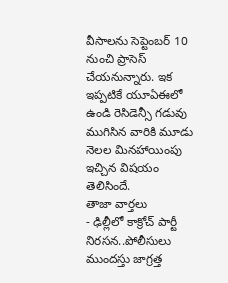వీసాలను సెప్టెంబర్ 10 నుంచి ప్రాసెస్ చేయనున్నారు. ఇక ఇప్పటికే యూఏఈలో ఉండి రెసిడెన్సీ గడువు ముగిసిన వారికి మూడు నెలల మినహాయింపు ఇచ్చిన విషయం తెలిసిందే.
తాజా వార్తలు
- ఢిల్లీలో కాక్రోచ్ పార్టీ నిరసన..పోలీసులు ముందస్తు జాగ్రత్త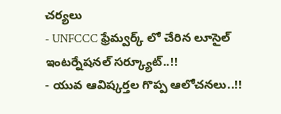చర్యలు
- UNFCCC ఫ్రేమ్వర్క్ లో చేరిన లూసైల్ ఇంటర్నేషనల్ సర్క్యూట్..!!
- యువ ఆవిష్కర్తల గొప్ప ఆలోచనలు..!!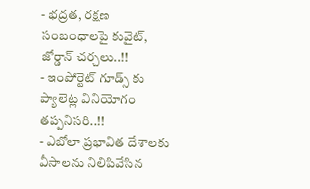- భద్రత, రక్షణ సంబంధాలపై కువైట్, జోర్డాన్ చర్చలు..!!
- ఇంపోర్టెట్ గూడ్స్ కు ప్యాలెట్ల వినియోగం తప్పనిసరి..!!
- ఎబోలా ప్రభావిత దేశాలకు వీసాలను నిలిపివేసిన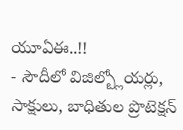యూఏఈ..!!
- సౌదీలో విజిల్బ్లోయర్లు, సాక్షులు, బాధితుల ప్రొటెక్షన్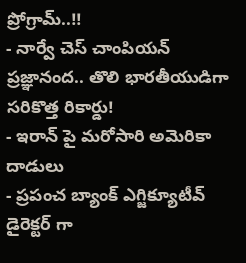ప్రోగ్రామ్..!!
- నార్వే చెస్ చాంపియన్ ప్రజ్ఞానంద.. తొలి భారతీయుడిగా సరికొత్త రికార్డు!
- ఇరాన్ పై మరోసారి అమెరికా దాడులు
- ప్రపంచ బ్యాంక్ ఎగ్జిక్యూటీవ్ డైరెక్టర్ గా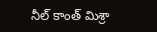నీల్ కాంత్ మిశ్రా